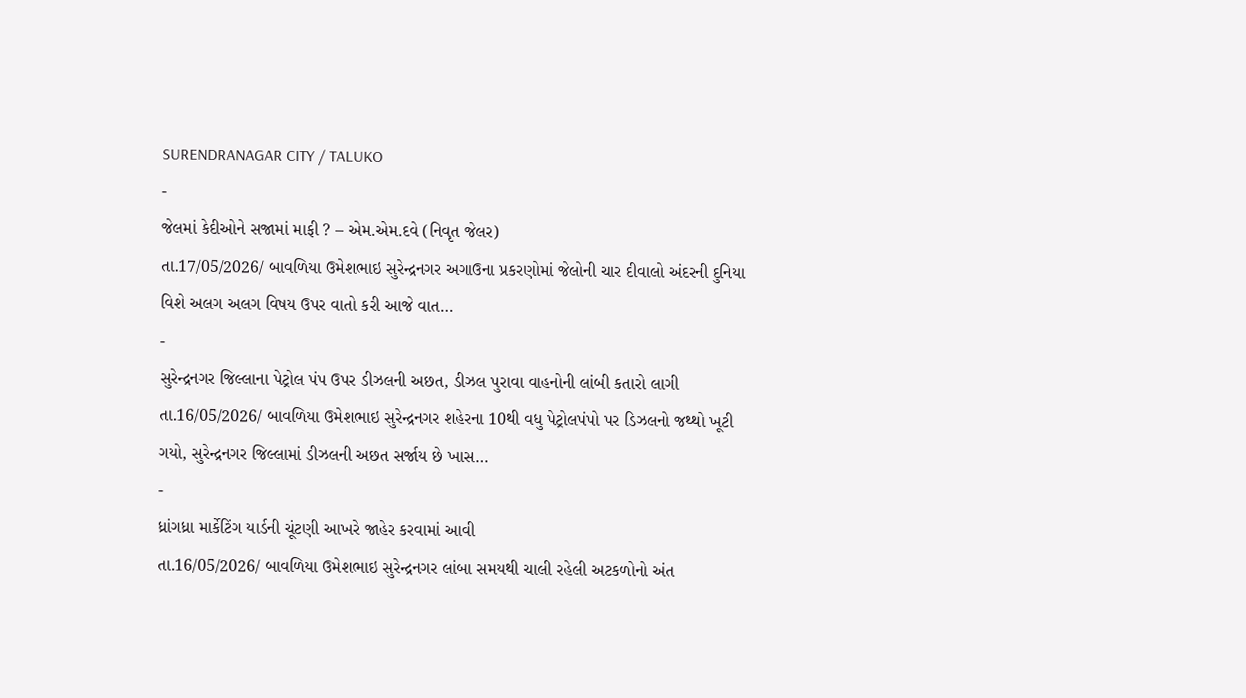SURENDRANAGAR CITY / TALUKO
-
જેલમાં કેદીઓને સજામાં માફી ? – એમ.એમ.દવે (નિવૃત જેલર)
તા.17/05/2026/ બાવળિયા ઉમેશભાઇ સુરેન્દ્રનગર અગાઉના પ્રકરણોમાં જેલોની ચાર દીવાલો અંદરની દુનિયા વિશે અલગ અલગ વિષય ઉપર વાતો કરી આજે વાત…
-
સુરેન્દ્રનગર જિલ્લાના પેટ્રોલ પંપ ઉપર ડીઝલની અછત, ડીઝલ પુરાવા વાહનોની લાંબી કતારો લાગી
તા.16/05/2026/ બાવળિયા ઉમેશભાઇ સુરેન્દ્રનગર શહેરના 10થી વધુ પેટ્રોલપંપો પર ડિઝલનો જથ્થો ખૂટી ગયો, સુરેન્દ્રનગર જિલ્લામાં ડીઝલની અછત સર્જાય છે ખાસ…
-
ધ્રાંગધ્રા માર્કેટિંગ યાર્ડની ચૂંટણી આખરે જાહેર કરવામાં આવી
તા.16/05/2026/ બાવળિયા ઉમેશભાઇ સુરેન્દ્રનગર લાંબા સમયથી ચાલી રહેલી અટકળોનો અંત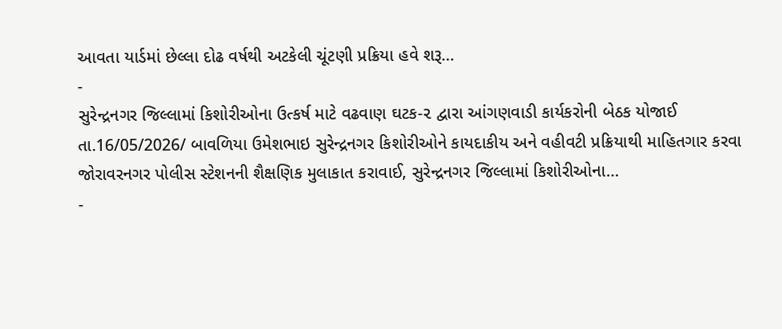આવતા યાર્ડમાં છેલ્લા દોઢ વર્ષથી અટકેલી ચૂંટણી પ્રક્રિયા હવે શરૂ…
-
સુરેન્દ્રનગર જિલ્લામાં કિશોરીઓના ઉત્કર્ષ માટે વઢવાણ ઘટક-૨ દ્વારા આંગણવાડી કાર્યકરોની બેઠક યોજાઈ
તા.16/05/2026/ બાવળિયા ઉમેશભાઇ સુરેન્દ્રનગર કિશોરીઓને કાયદાકીય અને વહીવટી પ્રક્રિયાથી માહિતગાર કરવા જોરાવરનગર પોલીસ સ્ટેશનની શૈક્ષણિક મુલાકાત કરાવાઈ, સુરેન્દ્રનગર જિલ્લામાં કિશોરીઓના…
-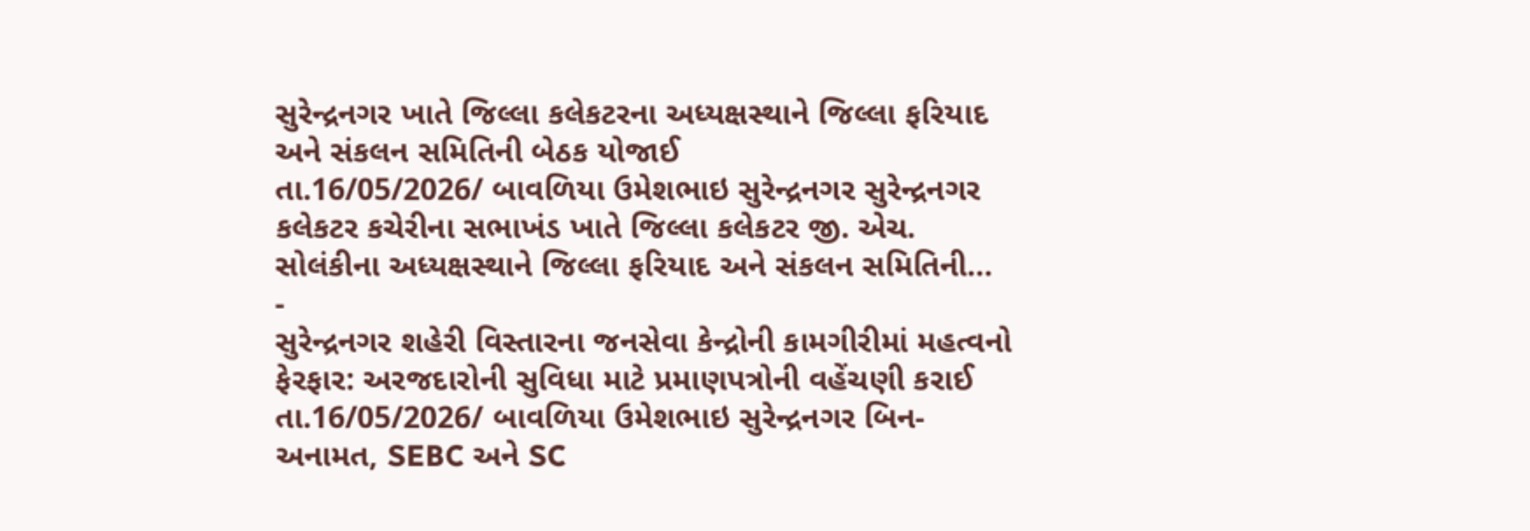સુરેન્દ્રનગર ખાતે જિલ્લા કલેકટરના અધ્યક્ષસ્થાને જિલ્લા ફરિયાદ અને સંકલન સમિતિની બેઠક યોજાઈ
તા.16/05/2026/ બાવળિયા ઉમેશભાઇ સુરેન્દ્રનગર સુરેન્દ્રનગર કલેકટર કચેરીના સભાખંડ ખાતે જિલ્લા કલેકટર જી. એચ. સોલંકીના અધ્યક્ષસ્થાને જિલ્લા ફરિયાદ અને સંકલન સમિતિની…
-
સુરેન્દ્રનગર શહેરી વિસ્તારના જનસેવા કેન્દ્રોની કામગીરીમાં મહત્વનો ફેરફાર: અરજદારોની સુવિધા માટે પ્રમાણપત્રોની વહેંચણી કરાઈ
તા.16/05/2026/ બાવળિયા ઉમેશભાઇ સુરેન્દ્રનગર બિન-અનામત, SEBC અને SC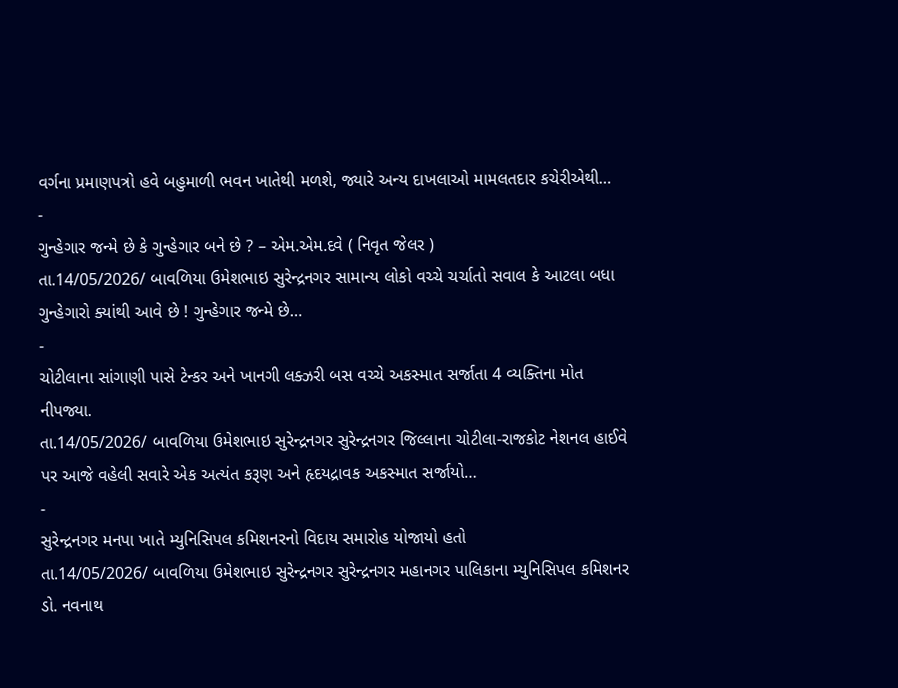વર્ગના પ્રમાણપત્રો હવે બહુમાળી ભવન ખાતેથી મળશે, જ્યારે અન્ય દાખલાઓ મામલતદાર કચેરીએથી…
-
ગુન્હેગાર જન્મે છે કે ગુન્હેગાર બને છે ? – એમ.એમ.દવે ( નિવૃત જેલર )
તા.14/05/2026/ બાવળિયા ઉમેશભાઇ સુરેન્દ્રનગર સામાન્ય લોકો વચ્ચે ચર્ચાતો સવાલ કે આટલા બધા ગુન્હેગારો ક્યાંથી આવે છે ! ગુન્હેગાર જન્મે છે…
-
ચોટીલાના સાંગાણી પાસે ટેન્કર અને ખાનગી લક્ઝરી બસ વચ્ચે અકસ્માત સર્જાતા 4 વ્યક્તિના મોત નીપજ્યા.
તા.14/05/2026/ બાવળિયા ઉમેશભાઇ સુરેન્દ્રનગર સુરેન્દ્રનગર જિલ્લાના ચોટીલા-રાજકોટ નેશનલ હાઈવે પર આજે વહેલી સવારે એક અત્યંત કરૂણ અને હૃદયદ્રાવક અકસ્માત સર્જાયો…
-
સુરેન્દ્રનગર મનપા ખાતે મ્યુનિસિપલ કમિશનરનો વિદાય સમારોહ યોજાયો હતો
તા.14/05/2026/ બાવળિયા ઉમેશભાઇ સુરેન્દ્રનગર સુરેન્દ્રનગર મહાનગર પાલિકાના મ્યુનિસિપલ કમિશનર ડો. નવનાથ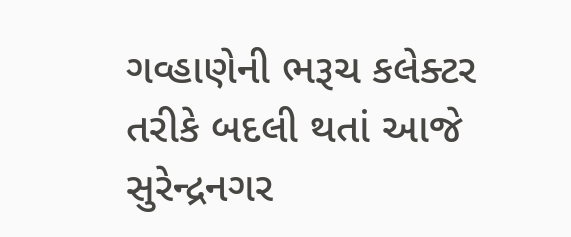ગવ્હાણેની ભરૂચ કલેક્ટર તરીકે બદલી થતાં આજે સુરેન્દ્રનગર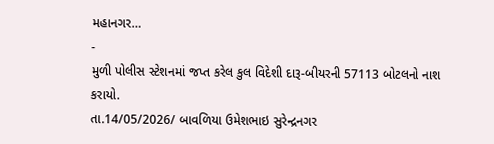મહાનગર…
-
મુળી પોલીસ સ્ટેશનમાં જપ્ત કરેલ કુલ વિદેશી દારૂ-બીયરની 57113 બોટલનો નાશ કરાયો.
તા.14/05/2026/ બાવળિયા ઉમેશભાઇ સુરેન્દ્રનગર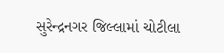સુરેન્દ્રનગર જિલ્લામાં ચોટીલા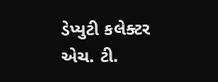ડેપ્યુટી કલેક્ટર એચ. ટી.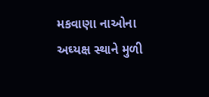મકવાણા નાઓના અઘ્યક્ષ સ્થાને મુળી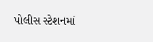પોલીસ સ્ટેશનમાં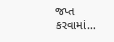જપ્ત કરવામાં…